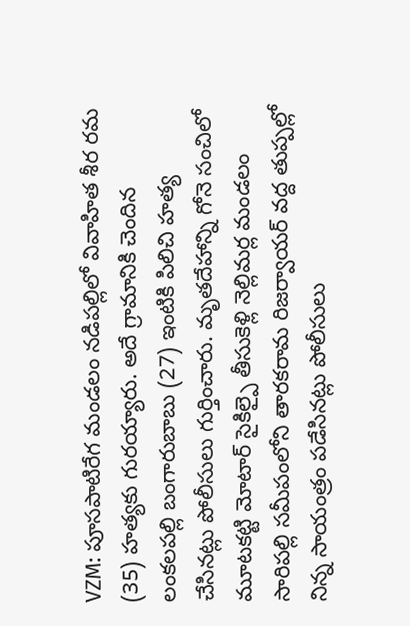VZM: పూసపాటిరేగ మండలం నడిపల్లిలో వివాహిత శీర రమ (35) హత్యకు గురయ్యారు. అదే గ్రామానికి చెందిన లంకలపల్లి బంగారుబాబు (27) ఇంటికి పిలిచి హత్య చేసినట్లు పోలీసులు గుర్తించారు. మృతదేహాన్ని గోనె సంచిలో మూటకట్టి మోటార్ సైకిల్పై తీసుకెళ్లి నెల్లిమర్ల మండలం సారిపల్లి సమీపంలోని తారకరామ రిజర్వాయర్ వద్ద తుప్పల్లో నిన్న సాయంత్రం పడేసినట్లు పోలీసులు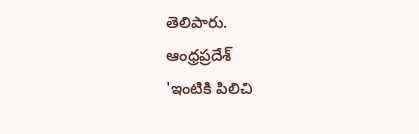తెలిపారు.
ఆంధ్రప్రదేశ్
'ఇంటికి పిలిచి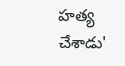హత్య చేశాడు'